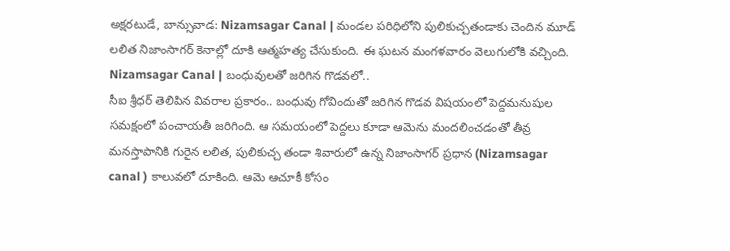అక్షరటుడే, బాన్సువాడ: Nizamsagar Canal | మండల పరిధిలోని పులికుచ్చతండాకు చెందిన మూడ్ లలిత నిజాంసాగర్ కెనాల్లో దూకి ఆత్మహత్య చేసుకుంది. ఈ ఘటన మంగళవారం వెలుగులోకి వచ్చింది.
Nizamsagar Canal | బంధువులతో జరిగిన గొడవలో..
సీఐ శ్రీధర్ తెలిపిన వివరాల ప్రకారం.. బంధువు గోవిందుతో జరిగిన గొడవ విషయంలో పెద్దమనుషుల సమక్షంలో పంచాయతీ జరిగింది. ఆ సమయంలో పెద్దలు కూడా ఆమెను మందలించడంతో తీవ్ర మనస్తాపానికి గురైన లలిత, పులికుచ్చ తండా శివారులో ఉన్న నిజాంసాగర్ ప్రధాన (Nizamsagar canal ) కాలువలో దూకింది. ఆమె ఆచూకీ కోసం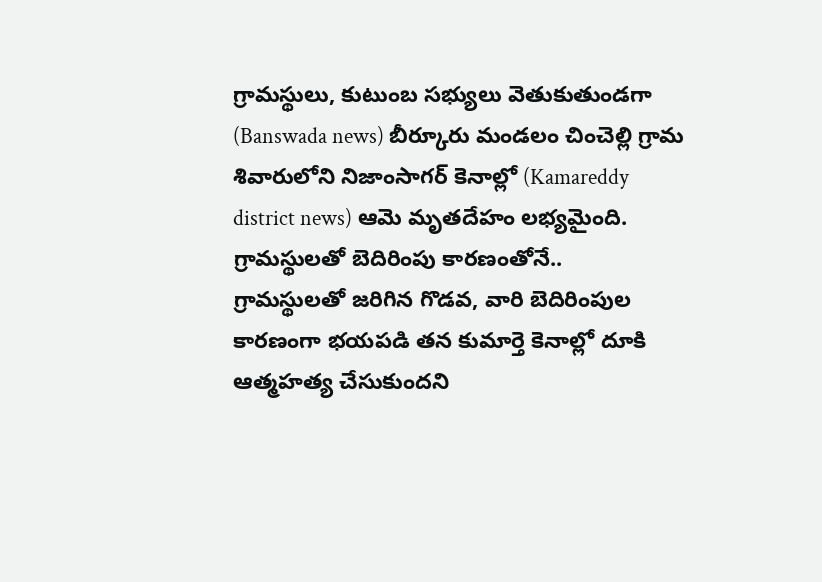గ్రామస్థులు, కుటుంబ సభ్యులు వెతుకుతుండగా (Banswada news) బీర్కూరు మండలం చించెల్లి గ్రామ శివారులోని నిజాంసాగర్ కెనాల్లో (Kamareddy district news) ఆమె మృతదేహం లభ్యమైంది.
గ్రామస్థులతో బెదిరింపు కారణంతోనే..
గ్రామస్థులతో జరిగిన గొడవ, వారి బెదిరింపుల కారణంగా భయపడి తన కుమార్తె కెనాల్లో దూకి ఆత్మహత్య చేసుకుందని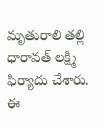మృతురాలి తల్లి ధారావత్ లక్ష్మి ఫిర్యాదు చేశారు. ఈ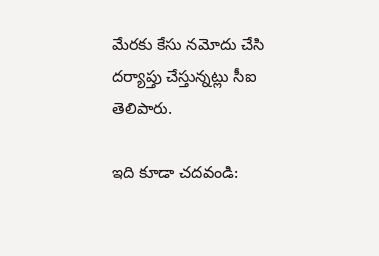మేరకు కేసు నమోదు చేసి దర్యాప్తు చేస్తున్నట్లు సీఐ తెలిపారు.

ఇది కూడా చదవండి: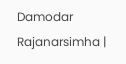Damodar Rajanarsimha |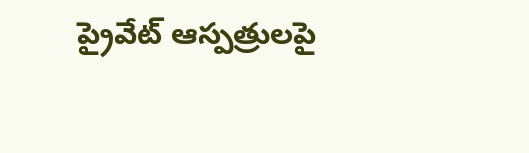ప్రైవేట్ ఆస్పత్రులపై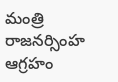మంత్రి రాజనర్సింహ ఆగ్రహం